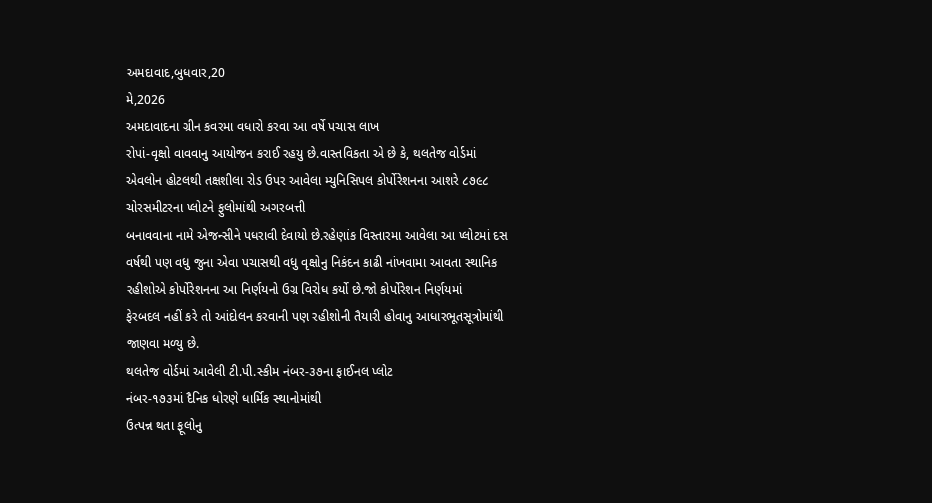અમદાવાદ,બુધવાર,20
મે,2026
અમદાવાદના ગ્રીન કવરમા વધારો કરવા આ વર્ષે પચાસ લાખ
રોપાં-વૃક્ષો વાવવાનુ આયોજન કરાઈ રહયુ છે.વાસ્તવિકતા એ છે કે, થલતેજ વોર્ડમાં
એવલોન હોટલથી તક્ષશીલા રોડ ઉપર આવેલા મ્યુનિસિપલ કોર્પોરેશનના આશરે ૮૭૯૮
ચોરસમીટરના પ્લોટને ફુલોમાંથી અગરબત્તી
બનાવવાના નામે એજન્સીને પધરાવી દેવાયો છે.રહેણાંક વિસ્તારમા આવેલા આ પ્લોટમાં દસ
વર્ષથી પણ વધુ જુના એવા પચાસથી વધુ વૃક્ષોનુ નિકંદન કાઢી નાંખવામા આવતા સ્થાનિક
રહીશોએ કોર્પોરેશનના આ નિર્ણયનો ઉગ્ર વિરોધ કર્યો છે.જો કોર્પોરેશન નિર્ણયમાં
ફેરબદલ નહીં કરે તો આંદોલન કરવાની પણ રહીશોની તૈયારી હોવાનુ આધારભૂતસૂત્રોમાંથી
જાણવા મળ્યુ છે.
થલતેજ વોર્ડમાં આવેલી ટી.પી.સ્કીમ નંબર-૩૭ના ફાઈનલ પ્લોટ
નંબર-૧૭૩માં દૈનિક ધોરણે ધાર્મિક સ્થાનોમાંથી
ઉત્પન્ન થતા ફૂલોનુ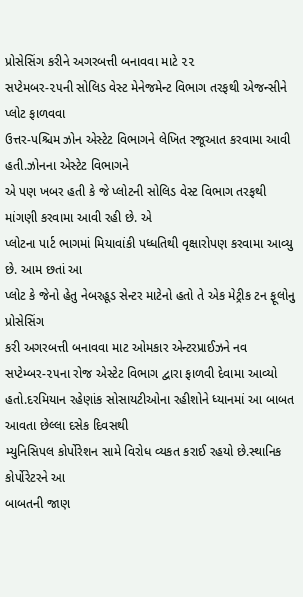પ્રોસેસિંગ કરીને અગરબત્તી બનાવવા માટે ૨૨
સપ્ટેમબર-૨૫ની સોલિડ વેસ્ટ મેનેજમેન્ટ વિભાગ તરફથી એજન્સીને પ્લોટ ફાળવવા
ઉત્તર-પશ્ચિમ ઝોન એસ્ટેટ વિભાગને લેખિત રજૂઆત કરવામા આવી હતી.ઝોનના એસ્ટેટ વિભાગને
એ પણ ખબર હતી કે જે પ્લોટની સોલિડ વેસ્ટ વિભાગ તરફથી માંગણી કરવામા આવી રહી છે. એ
પ્લોટના પાર્ટ ભાગમાં મિયાવાંકી પધ્ધતિથી વૃક્ષારોપણ કરવામા આવ્યુ છે. આમ છતાં આ
પ્લોટ કે જેનો હેતુ નેબરહૂડ સેન્ટર માટેનો હતો તે એક મેટ્રીક ટન ફૂલોનુ પ્રોસેસિંગ
કરી અગરબત્તી બનાવવા માટ ઓમકાર એન્ટરપ્રાઈઝને નવ સપ્ટેમ્બર-૨૫ના રોજ એસ્ટેટ વિભાગ દ્વારા ફાળવી દેવામા આવ્યો
હતો.દરમિયાન રહેણાંક સોસાયટીઓના રહીશોને ધ્યાનમાં આ બાબત આવતા છેલ્લા દસેક દિવસથી
મ્યુનિસિપલ કોર્પોરેશન સામે વિરોધ વ્યકત કરાઈ રહયો છે.સ્થાનિક કોર્પોરેટરને આ
બાબતની જાણ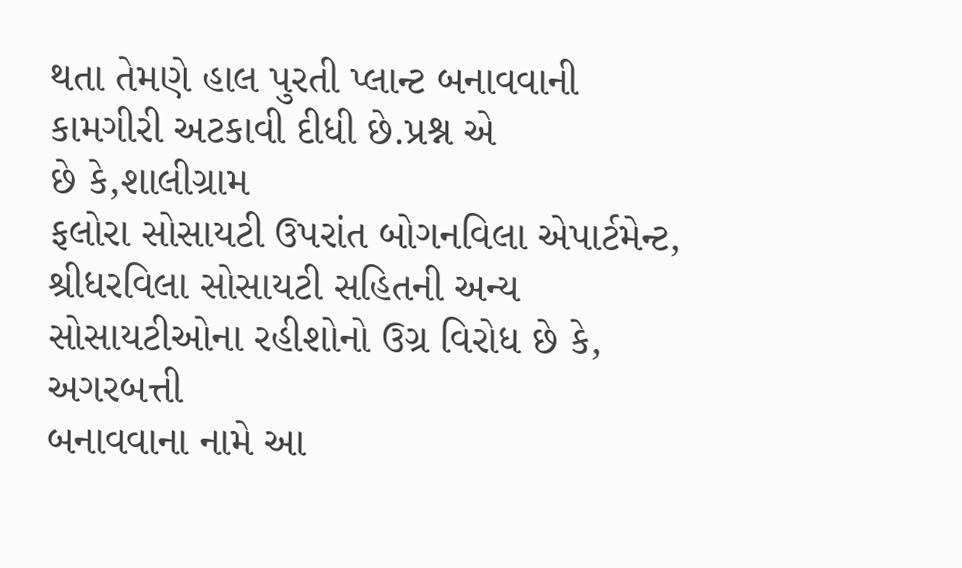થતા તેમણે હાલ પુરતી પ્લાન્ટ બનાવવાની કામગીરી અટકાવી દીધી છે.પ્રશ્ન એ
છે કે,શાલીગ્રામ
ફલોરા સોસાયટી ઉપરાંત બોગનવિલા એપાર્ટમેન્ટ,
શ્રીધરવિલા સોસાયટી સહિતની અન્ય સોસાયટીઓના રહીશોનો ઉગ્ર વિરોધ છે કે, અગરબત્તી
બનાવવાના નામે આ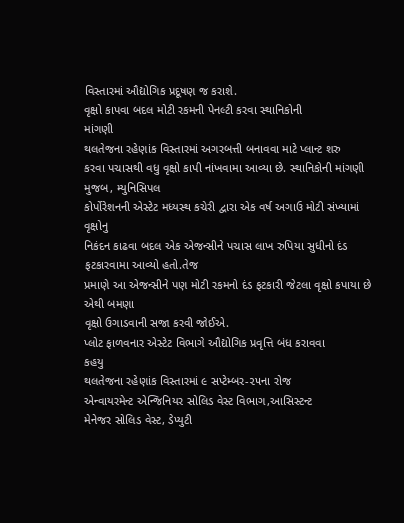વિસ્તારમાં ઔદ્યોગિક પ્રદૂષણ જ કરાશે.
વૃક્ષો કાપવા બદલ મોટી રકમની પેનલ્ટી કરવા સ્થાનિકોની
માંગણી
થલતેજના રહેણાંક વિસ્તારમાં અગરબત્તી બનાવવા માટે પ્લાન્ટ શરુ
કરવા પચાસથી વધુ વૃક્ષો કાપી નાંખવામા આવ્યા છે. સ્થાનિકોની માંગણી મુજબ, મ્યુનિસિપલ
કોર્પોરેશનની એસ્ટેટ મધ્યસ્થ કચેરી દ્વારા એક વર્ષ અગાઉ મોટી સંખ્યામાં વૃક્ષોનુ
નિકંદન કાઢવા બદલ એક એજન્સીને પચાસ લાખ રુપિયા સુધીનો દંડ ફટકારવામા આવ્યો હતો.તેજ
પ્રમાણે આ એજન્સીને પણ મોટી રકમનો દંડ ફટકારી જેટલા વૃક્ષો કપાયા છે એથી બમણા
વૃક્ષો ઉગાડવાની સજા કરવી જોઈએ.
પ્લોટ ફાળવનાર એસ્ટેટ વિભાગે ઔદ્યોગિક પ્રવૃત્તિ બંધ કરાવવા
કહયુ
થલતેજના રહેણાંક વિસ્તારમાં ૯ સપ્ટેમ્બર-૨૫ના રોજ
એન્વાયરમેન્ટ એન્જિનિયર સોલિડ વેસ્ટ વિભાગ,આસિસ્ટન્ટ
મેનેજર સોલિડ વેસ્ટ, ડેપ્યુટી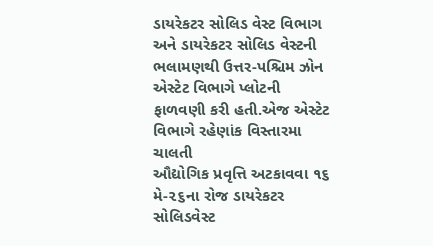ડાયરેકટર સોલિડ વેસ્ટ વિભાગ અને ડાયરેકટર સોલિડ વેસ્ટની ભલામણથી ઉત્તર-પશ્ચિમ ઝોન
એસ્ટેટ વિભાગે પ્લોટની ફાળવણી કરી હતી.એજ એસ્ટેટ વિભાગે રહેણાંક વિસ્તારમા ચાલતી
ઔદ્યોગિક પ્રવૃત્તિ અટકાવવા ૧૬ મે-૨૬ના રોજ ડાયરેકટર સોલિડવેસ્ટ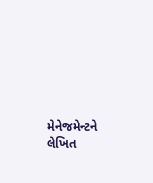મેનેજમેન્ટને
લેખિત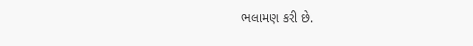ભલામણ કરી છે.